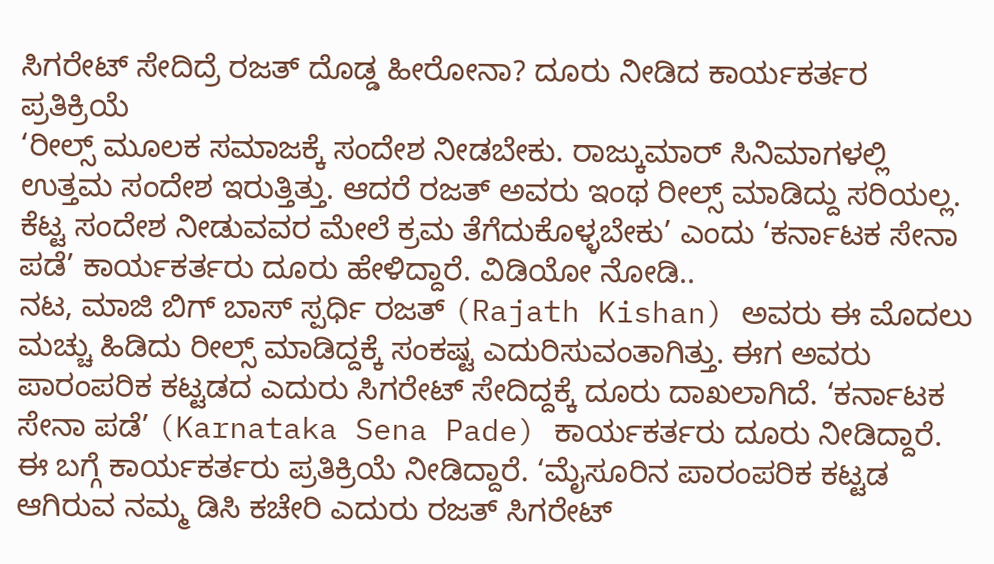ಸಿಗರೇಟ್ ಸೇದಿದ್ರೆ ರಜತ್ ದೊಡ್ಡ ಹೀರೋನಾ? ದೂರು ನೀಡಿದ ಕಾರ್ಯಕರ್ತರ ಪ್ರತಿಕ್ರಿಯೆ
‘ರೀಲ್ಸ್ ಮೂಲಕ ಸಮಾಜಕ್ಕೆ ಸಂದೇಶ ನೀಡಬೇಕು. ರಾಜ್ಕುಮಾರ್ ಸಿನಿಮಾಗಳಲ್ಲಿ ಉತ್ತಮ ಸಂದೇಶ ಇರುತ್ತಿತ್ತು. ಆದರೆ ರಜತ್ ಅವರು ಇಂಥ ರೀಲ್ಸ್ ಮಾಡಿದ್ದು ಸರಿಯಲ್ಲ. ಕೆಟ್ಟ ಸಂದೇಶ ನೀಡುವವರ ಮೇಲೆ ಕ್ರಮ ತೆಗೆದುಕೊಳ್ಳಬೇಕು’ ಎಂದು ‘ಕರ್ನಾಟಕ ಸೇನಾ ಪಡೆ’ ಕಾರ್ಯಕರ್ತರು ದೂರು ಹೇಳಿದ್ದಾರೆ. ವಿಡಿಯೋ ನೋಡಿ..
ನಟ, ಮಾಜಿ ಬಿಗ್ ಬಾಸ್ ಸ್ಪರ್ಧಿ ರಜತ್ (Rajath Kishan) ಅವರು ಈ ಮೊದಲು ಮಚ್ಚು ಹಿಡಿದು ರೀಲ್ಸ್ ಮಾಡಿದ್ದಕ್ಕೆ ಸಂಕಷ್ಟ ಎದುರಿಸುವಂತಾಗಿತ್ತು. ಈಗ ಅವರು ಪಾರಂಪರಿಕ ಕಟ್ಟಡದ ಎದುರು ಸಿಗರೇಟ್ ಸೇದಿದ್ದಕ್ಕೆ ದೂರು ದಾಖಲಾಗಿದೆ. ‘ಕರ್ನಾಟಕ ಸೇನಾ ಪಡೆ’ (Karnataka Sena Pade) ಕಾರ್ಯಕರ್ತರು ದೂರು ನೀಡಿದ್ದಾರೆ. ಈ ಬಗ್ಗೆ ಕಾರ್ಯಕರ್ತರು ಪ್ರತಿಕ್ರಿಯೆ ನೀಡಿದ್ದಾರೆ. ‘ಮೈಸೂರಿನ ಪಾರಂಪರಿಕ ಕಟ್ಟಡ ಆಗಿರುವ ನಮ್ಮ ಡಿಸಿ ಕಚೇರಿ ಎದುರು ರಜತ್ ಸಿಗರೇಟ್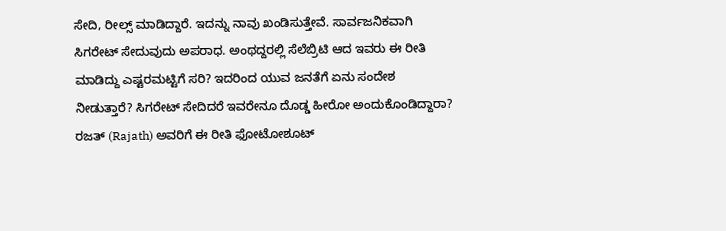ಸೇದಿ, ರೀಲ್ಸ್ ಮಾಡಿದ್ದಾರೆ. ಇದನ್ನು ನಾವು ಖಂಡಿಸುತ್ತೇವೆ. ಸಾರ್ವಜನಿಕವಾಗಿ ಸಿಗರೇಟ್ ಸೇದುವುದು ಅಪರಾಧ. ಅಂಥದ್ದರಲ್ಲಿ ಸೆಲೆಬ್ರಿಟಿ ಆದ ಇವರು ಈ ರೀತಿ ಮಾಡಿದ್ದು ಎಷ್ಟರಮಟ್ಟಿಗೆ ಸರಿ? ಇದರಿಂದ ಯುವ ಜನತೆಗೆ ಏನು ಸಂದೇಶ ನೀಡುತ್ತಾರೆ? ಸಿಗರೇಟ್ ಸೇದಿದರೆ ಇವರೇನೂ ದೊಡ್ಡ ಹೀರೋ ಅಂದುಕೊಂಡಿದ್ದಾರಾ? ರಜತ್ (Rajath) ಅವರಿಗೆ ಈ ರೀತಿ ಫೋಟೋಶೂಟ್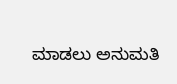ಮಾಡಲು ಅನುಮತಿ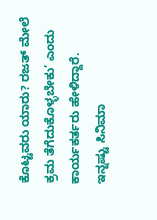ಕೊಟ್ಟವರು ಯಾರು? ರಜತ್ ಮೇಲೆ ಕ್ರಮ ತೆಗೆದುಕೊಳ್ಳಬೇಕು’ ಎಂದು ಕಾರ್ಯಕರ್ತರು ಹೇಳಿದ್ದಾರೆ.
ಇನ್ನಷ್ಟು ಸಿನಿಮಾ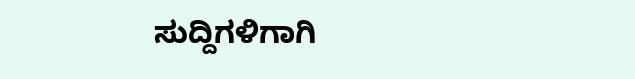ಸುದ್ದಿಗಳಿಗಾಗಿ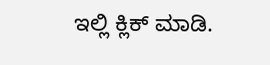ಇಲ್ಲಿ ಕ್ಲಿಕ್ ಮಾಡಿ.